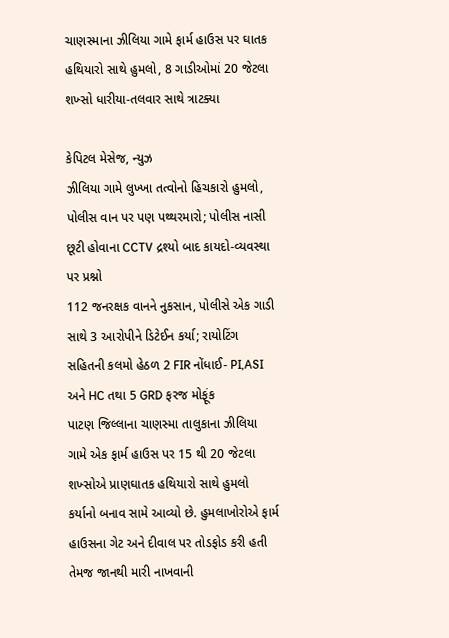ચાણસ્માના ઝીલિયા ગામે ફાર્મ હાઉસ પર ઘાતક હથિયારો સાથે હુમલો, 8 ગાડીઓમાં 20 જેટલા શખ્સો ધારીયા-તલવાર સાથે ત્રાટક્યા

કેપિટલ મેસેજ, ન્યુઝ
ઝીલિયા ગામે લુખ્ખા તત્વોનો હિચકારો હુમલો, પોલીસ વાન પર પણ પથ્થરમારો; પોલીસ નાસી છૂટી હોવાના CCTV દ્રશ્યો બાદ કાયદો-વ્યવસ્થા પર પ્રશ્નો
112 જનરક્ષક વાનને નુકસાન, પોલીસે એક ગાડી સાથે 3 આરોપીને ડિટેઈન કર્યા; રાયોટિંગ સહિતની કલમો હેઠળ 2 FIR નોંધાઈ- PI,ASI અને HC તથા 5 GRD ફરજ મોફૂંક
પાટણ જિલ્લાના ચાણસ્મા તાલુકાના ઝીલિયા ગામે એક ફાર્મ હાઉસ પર 15 થી 20 જેટલા શખ્સોએ પ્રાણઘાતક હથિયારો સાથે હુમલો કર્યાનો બનાવ સામે આવ્યો છે. હુમલાખોરોએ ફાર્મ હાઉસના ગેટ અને દીવાલ પર તોડફોડ કરી હતી તેમજ જાનથી મારી નાખવાની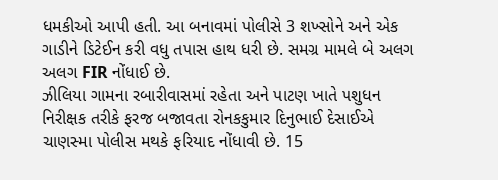ધમકીઓ આપી હતી. આ બનાવમાં પોલીસે 3 શખ્સોને અને એક ગાડીને ડિટેઈન કરી વધુ તપાસ હાથ ધરી છે. સમગ્ર મામલે બે અલગ અલગ FIR નોંધાઈ છે.
ઝીલિયા ગામના રબારીવાસમાં રહેતા અને પાટણ ખાતે પશુધન નિરીક્ષક તરીકે ફરજ બજાવતા રોનકકુમાર દિનુભાઈ દેસાઈએ ચાણસ્મા પોલીસ મથકે ફરિયાદ નોંધાવી છે. 15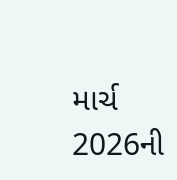માર્ચ 2026ની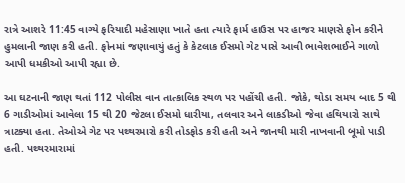રાત્રે આશરે 11:45 વાગ્યે ફરિયાદી મહેસાણા ખાતે હતા ત્યારે ફાર્મ હાઉસ પર હાજર માણસે ફોન કરીને હુમલાની જાણ કરી હતી. ફોનમાં જણાવાયું હતું કે કેટલાક ઈસમો ગેટ પાસે આવી ભાવેશભાઈને ગાળો આપી ધમકીઓ આપી રહ્યા છે.

આ ઘટનાની જાણ થતાં 112 પોલીસ વાન તાત્કાલિક સ્થળ પર પહોંચી હતી. જોકે, થોડા સમય બાદ 5 થી 6 ગાડીઓમાં આવેલા 15 થી 20 જેટલા ઈસમો ધારીયા, તલવાર અને લાકડીઓ જેવા હથિયારો સાથે ત્રાટક્યા હતા. તેઓએ ગેટ પર પથ્થરમારો કરી તોડફોડ કરી હતી અને જાનથી મારી નાખવાની બૂમો પાડી હતી. પથ્થરમારામાં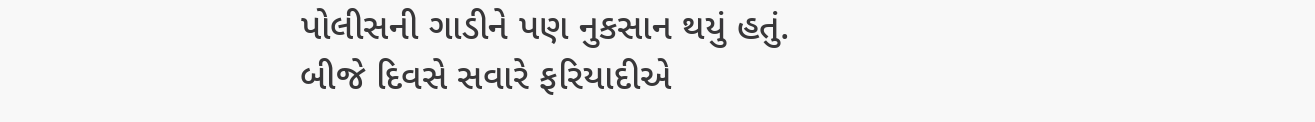પોલીસની ગાડીને પણ નુકસાન થયું હતું.
બીજે દિવસે સવારે ફરિયાદીએ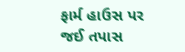ફાર્મ હાઉસ પર જઈ તપાસ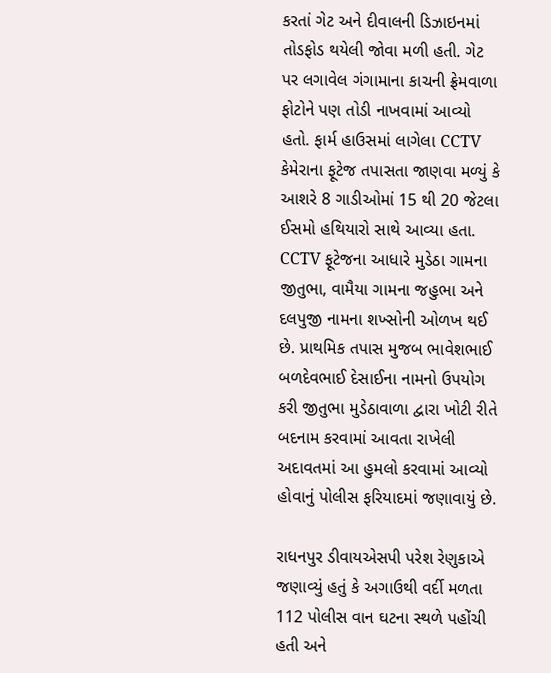કરતાં ગેટ અને દીવાલની ડિઝાઇનમાં તોડફોડ થયેલી જોવા મળી હતી. ગેટ પર લગાવેલ ગંગામાના કાચની ફ્રેમવાળા ફોટોને પણ તોડી નાખવામાં આવ્યો હતો. ફાર્મ હાઉસમાં લાગેલા CCTV કેમેરાના ફૂટેજ તપાસતા જાણવા મળ્યું કે આશરે 8 ગાડીઓમાં 15 થી 20 જેટલા ઈસમો હથિયારો સાથે આવ્યા હતા.
CCTV ફૂટેજના આધારે મુડેઠા ગામના જીતુભા, વામૈયા ગામના જહુભા અને દલપુજી નામના શખ્સોની ઓળખ થઈ છે. પ્રાથમિક તપાસ મુજબ ભાવેશભાઈ બળદેવભાઈ દેસાઈના નામનો ઉપયોગ કરી જીતુભા મુડેઠાવાળા દ્વારા ખોટી રીતે બદનામ કરવામાં આવતા રાખેલી અદાવતમાં આ હુમલો કરવામાં આવ્યો હોવાનું પોલીસ ફરિયાદમાં જણાવાયું છે.

રાધનપુર ડીવાયએસપી પરેશ રેણુકાએ જણાવ્યું હતું કે અગાઉથી વર્દી મળતા 112 પોલીસ વાન ઘટના સ્થળે પહોંચી હતી અને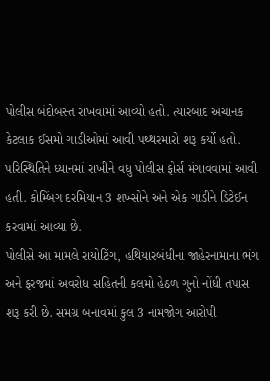પોલીસ બંદોબસ્ત રાખવામાં આવ્યો હતો. ત્યારબાદ અચાનક કેટલાક ઈસમો ગાડીઓમાં આવી પથ્થરમારો શરૂ કર્યો હતો. પરિસ્થિતિને ધ્યાનમાં રાખીને વધુ પોલીસ ફોર્સ મંગાવવામાં આવી હતી. કોમ્બિંગ દરમિયાન 3 શખ્સોને અને એક ગાડીને ડિટેઈન કરવામાં આવ્યા છે.
પોલીસે આ મામલે રાયોટિંગ, હથિયારબંધીના જાહેરનામાના ભંગ અને ફરજમાં અવરોધ સહિતની કલમો હેઠળ ગુનો નોંધી તપાસ શરૂ કરી છે. સમગ્ર બનાવમાં કુલ 3 નામજોગ આરોપી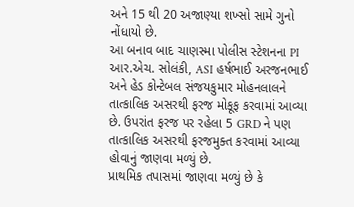અને 15 થી 20 અજાણ્યા શખ્સો સામે ગુનો નોંધાયો છે.
આ બનાવ બાદ ચાણસ્મા પોલીસ સ્ટેશનના PI આર.એચ. સોલંકી, ASI હર્ષભાઈ અરજનભાઈ અને હેડ કોન્ટેબલ સંજયકુમાર મોહનલાલને તાત્કાલિક અસરથી ફરજ મોકૂફ કરવામાં આવ્યા છે. ઉપરાંત ફરજ પર રહેલા 5 GRD ને પણ તાત્કાલિક અસરથી ફરજમુક્ત કરવામાં આવ્યા હોવાનું જાણવા મળ્યું છે.
પ્રાથમિક તપાસમાં જાણવા મળ્યું છે કે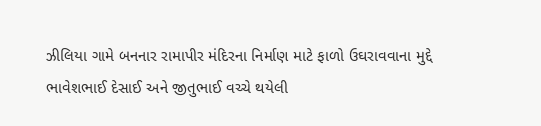ઝીલિયા ગામે બનનાર રામાપીર મંદિરના નિર્માણ માટે ફાળો ઉઘરાવવાના મુદ્દે ભાવેશભાઈ દેસાઈ અને જીતુભાઈ વચ્ચે થયેલી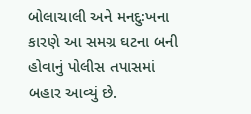બોલાચાલી અને મનદુઃખના કારણે આ સમગ્ર ઘટના બની હોવાનું પોલીસ તપાસમાં બહાર આવ્યું છે.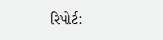રિપોર્ટ: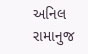અનિલ રામાનુજ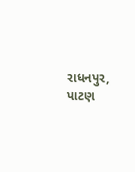રાધનપુર, પાટણ